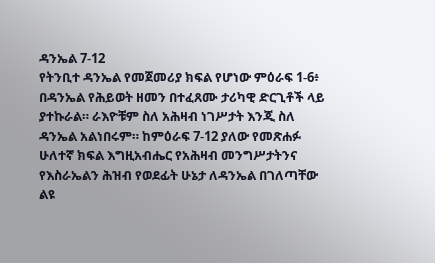ዳንኤል 7-12
የትንቢተ ዳንኤል የመጀመሪያ ክፍል የሆነው ምዕራፍ 1-6፥ በዳንኤል የሕይወት ዘመን በተፈጸሙ ታሪካዊ ድርጊቶች ላይ ያተኩራል። ራእዮቹም ስለ አሕዛብ ነገሥታት እንጂ ስለ ዳንኤል አልነበሩም። ከምዕራፍ 7-12 ያለው የመጽሐፉ ሁለተኛ ክፍል እግዚአብሔር የአሕዛብ መንግሥታትንና የእስራኤልን ሕዝብ የወደፊት ሁኔታ ለዳንኤል በገለጣቸው ልዩ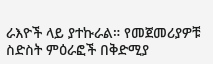ራእዮች ላይ ያተኩራል። የመጀመሪያዎቹ ስድስት ምዕራፎች በቅድሚያ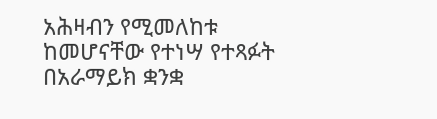አሕዛብን የሚመለከቱ ከመሆናቸው የተነሣ የተጻፉት በአራማይክ ቋንቋ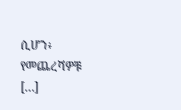ሲሆን፥ የመጨረሻዎቹ […]